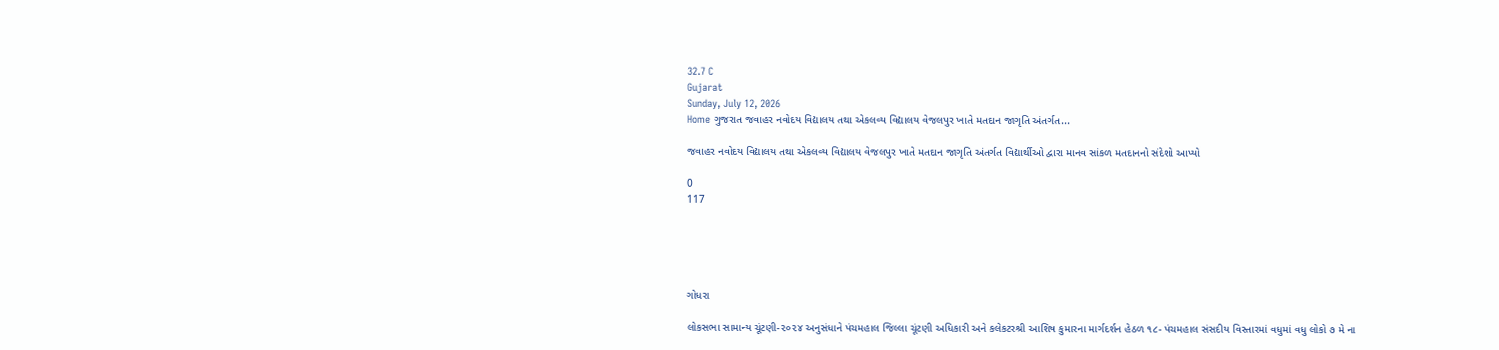32.7 C
Gujarat
Sunday, July 12, 2026
Home ગુજરાત જવાહર નવોદય વિદ્યાલય તથા એકલવ્ય વિદ્યાલય વેજલપુર ખાતે મતદાન જાગૃતિ અંતર્ગત...

જવાહર નવોદય વિદ્યાલય તથા એકલવ્ય વિદ્યાલય વેજલપુર ખાતે મતદાન જાગૃતિ અંતર્ગત વિદ્યાર્થીઓ દ્વારા માનવ સાંકળ મતદાનનો સંદેશો આપ્યો

0
117





ગોધરા

લોકસભા સામાન્ય ચૂંટણી-૨૦૨૪ અનુસંધાને પંચમહાલ જિલ્લા ચૂંટણી અધિકારી અને કલેકટરશ્રી આશિષ કુમારના માર્ગદર્શન હેઠળ ૧૮- પંચમહાલ સંસદીય વિસ્તારમાં વધુમાં વધુ લોકો ૭ મે ના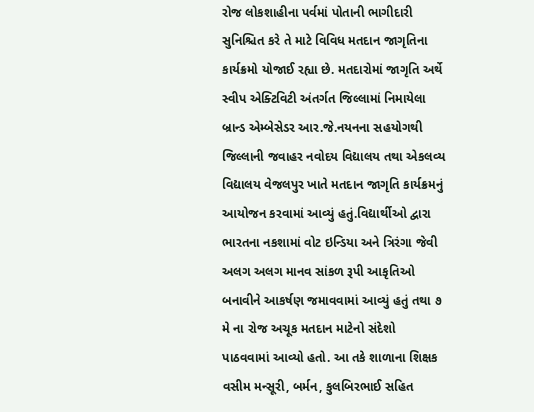રોજ લોકશાહીના પર્વમાં પોતાની ભાગીદારી સુનિશ્ચિત કરે તે માટે વિવિધ મતદાન જાગૃતિના કાર્યક્રમો યોજાઈ રહ્યા છે. મતદારોમાં જાગૃતિ અર્થે સ્વીપ એક્ટિવિટી અંતર્ગત જિલ્લામાં નિમાયેલા બ્રાન્ડ એમ્બેસેડર આર.જે.નયનના સહયોગથી જિલ્લાની જવાહર નવોદય વિદ્યાલય તથા એકલવ્ય વિદ્યાલય વેજલપુર ખાતે મતદાન જાગૃતિ કાર્યક્રમનું આયોજન કરવામાં આવ્યું હતું.વિદ્યાર્થીઓ દ્વારા ભારતના નકશામાં વોટ ઇન્ડિયા અને ત્રિરંગા જેવી અલગ અલગ માનવ સાંકળ રૂપી આકૃતિઓ બનાવીને આકર્ષણ જમાવવામાં આવ્યું હતું તથા ૭ મે ના રોજ અચૂક મતદાન માટેનો સંદેશો પાઠવવામાં આવ્યો હતો. આ તકે શાળાના શિક્ષક વસીમ મન્સૂરી, બર્મન, કુલબિરભાઈ સહિત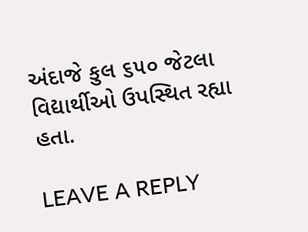અંદાજે કુલ ૬૫૦ જેટલા વિદ્યાર્થીઓ ઉપસ્થિત રહ્યા હતા.

LEAVE A REPLY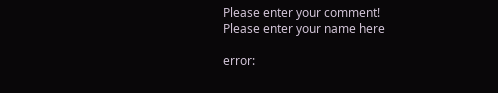Please enter your comment!
Please enter your name here

error: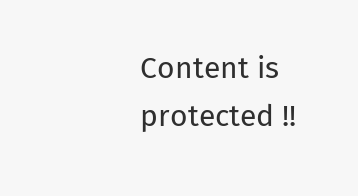Content is protected !!